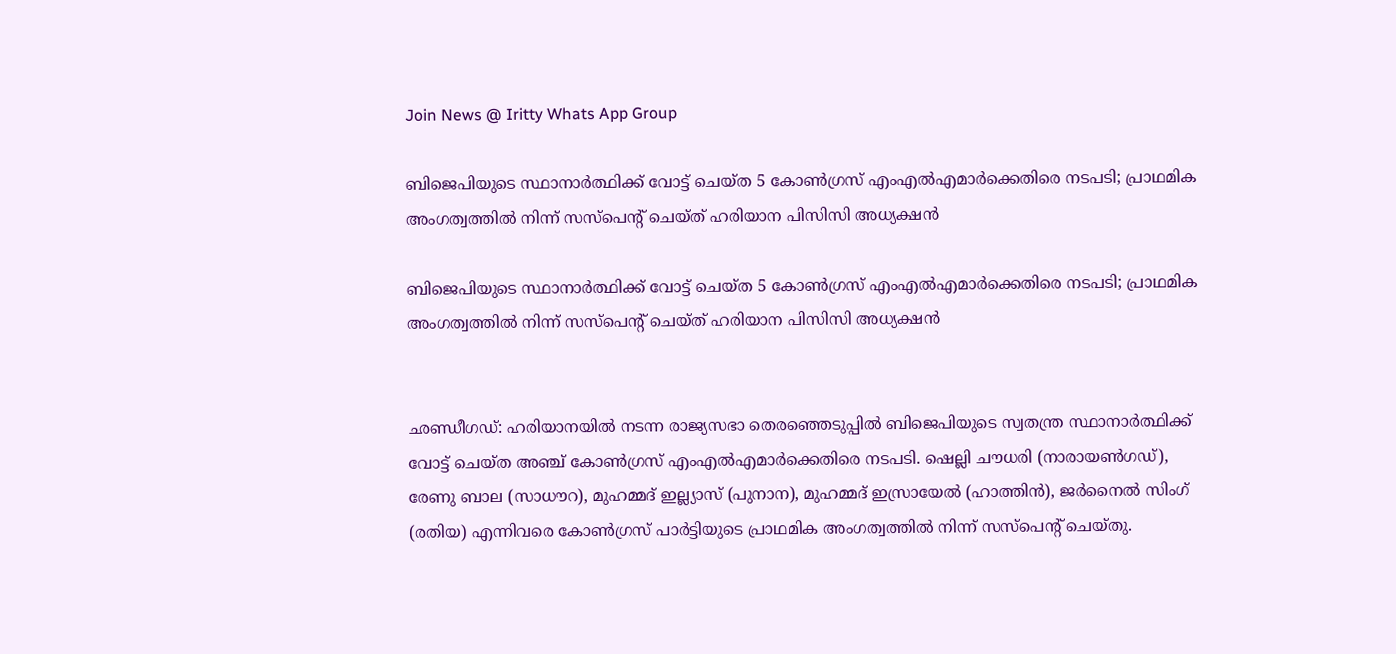Join News @ Iritty Whats App Group

ബിജെപിയുടെ സ്ഥാനാർത്ഥിക്ക് വോട്ട് ചെയ്ത 5 കോൺഗ്രസ് എംഎൽഎമാർക്കെതിരെ നടപടി; പ്രാഥമിക അംഗത്വത്തിൽ നിന്ന് സസ്പെൻ്റ് ചെയ്ത് ഹരിയാന പിസിസി അധ്യക്ഷൻ

ബിജെപിയുടെ സ്ഥാനാർത്ഥിക്ക് വോട്ട് ചെയ്ത 5 കോൺഗ്രസ് എംഎൽഎമാർക്കെതിരെ നടപടി; പ്രാഥമിക അംഗത്വത്തിൽ നിന്ന് സസ്പെൻ്റ് ചെയ്ത് ഹരിയാന പിസിസി അധ്യക്ഷൻ


ഛണ്ഡീഗഡ്: ഹരിയാനയിൽ നടന്ന രാജ്യസഭാ തെരഞ്ഞെടുപ്പിൽ ബിജെപിയുടെ സ്വതന്ത്ര സ്ഥാനാർത്ഥിക്ക് വോട്ട് ചെയ്ത അഞ്ച് കോൺഗ്രസ് എംഎൽഎമാർക്കെതിരെ നടപടി. ഷെല്ലി ചൗധരി (നാരായൺഗഡ്), രേണു ബാല (സാധൗറ), മുഹമ്മദ് ഇല്ല്യാസ് (പുനാന), മുഹമ്മദ് ഇസ്രായേൽ (ഹാത്തിൻ), ജർനൈൽ സിംഗ് (രതിയ) എന്നിവരെ കോൺഗ്രസ് പാർട്ടിയുടെ പ്രാഥമിക അംഗത്വത്തിൽ നിന്ന് സസ്പെൻ്റ് ചെയ്തു.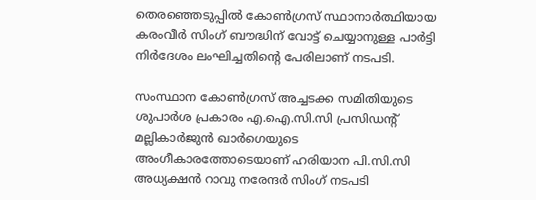തെരഞ്ഞെടുപ്പിൽ കോൺഗ്രസ് സ്ഥാനാർത്ഥിയായ കരംവീർ സിംഗ് ബൗദ്ധിന് വോട്ട് ചെയ്യാനുള്ള പാർട്ടി നിർദേശം ലംഘിച്ചതിൻ്റെ പേരിലാണ് നടപടി.

സംസ്ഥാന കോൺഗ്രസ് അച്ചടക്ക സമിതിയുടെ ശുപാർശ പ്രകാരം എ.ഐ.സി.സി പ്രസിഡന്റ് മല്ലികാർജുൻ ഖാർഗെയുടെ അംഗീകാരത്തോടെയാണ് ഹരിയാന പി.സി.സി അധ്യക്ഷൻ റാവു നരേന്ദർ സിംഗ് നടപടി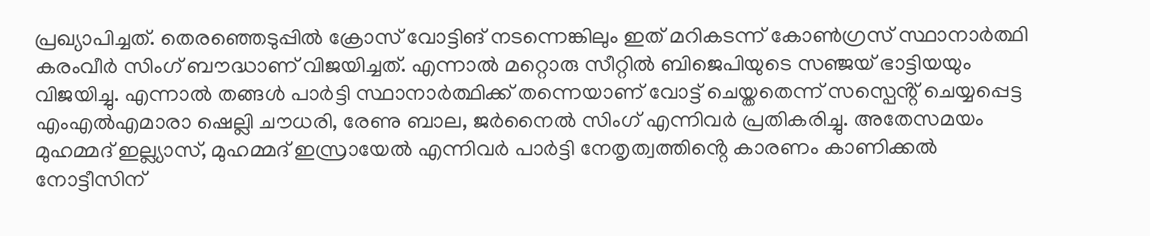പ്രഖ്യാപിച്ചത്. തെരഞ്ഞെടുപ്പിൽ ക്രോസ് വോട്ടിങ് നടന്നെങ്കിലും ഇത് മറികടന്ന് കോൺഗ്രസ് സ്ഥാനാർത്ഥി കരംവീർ സിംഗ് ബൗദ്ധാണ് വിജയിച്ചത്. എന്നാൽ മറ്റൊരു സീറ്റിൽ ബിജെപിയുടെ സഞ്ജയ് ഭാട്ടിയയും വിജയിച്ചു. എന്നാൽ തങ്ങൾ പാർട്ടി സ്ഥാനാർത്ഥിക്ക് തന്നെയാണ് വോട്ട് ചെയ്തതെന്ന് സസ്പെൻ്റ് ചെയ്യപ്പെട്ട എംഎൽഎമാരാ ഷെല്ലി ചൗധരി, രേണു ബാല, ജർനൈൽ സിംഗ് എന്നിവർ പ്രതികരിച്ചു. അതേസമയം മുഹമ്മദ് ഇല്ല്യാസ്, മുഹമ്മദ് ഇസ്രായേൽ എന്നിവർ പാർട്ടി നേതൃത്വത്തിൻ്റെ കാരണം കാണിക്കൽ നോട്ടീസിന്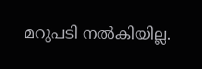മറുപടി നൽകിയില്ല.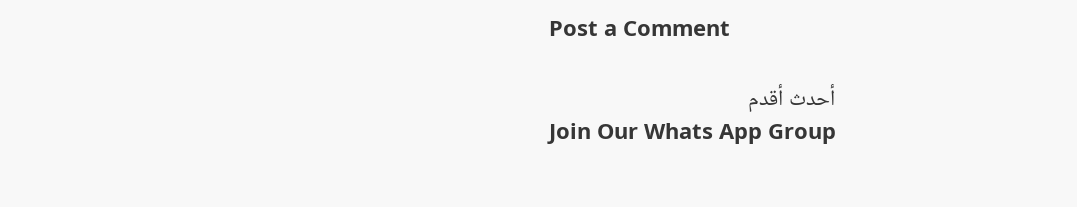Post a Comment

أحدث أقدم
Join Our Whats App Group